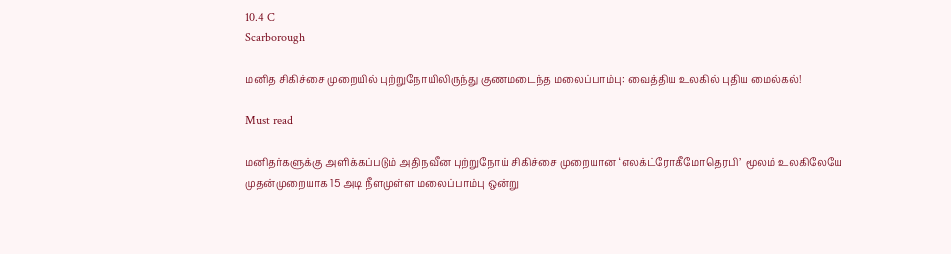10.4 C
Scarborough

மனித சிகிச்சை முறையில் புற்றுநோயிலிருந்து குணமடைந்த மலைப்பாம்பு: வைத்திய உலகில் புதிய மைல்கல்!

Must read

மனிதர்களுக்கு அளிக்கப்படும் அதிநவீன புற்றுநோய் சிகிச்சை முறையான ‘எலக்ட்ரோகீமோதெரபி’  மூலம் உலகிலேயே முதன்முறையாக 15 அடி நீளமுள்ள மலைப்பாம்பு ஒன்று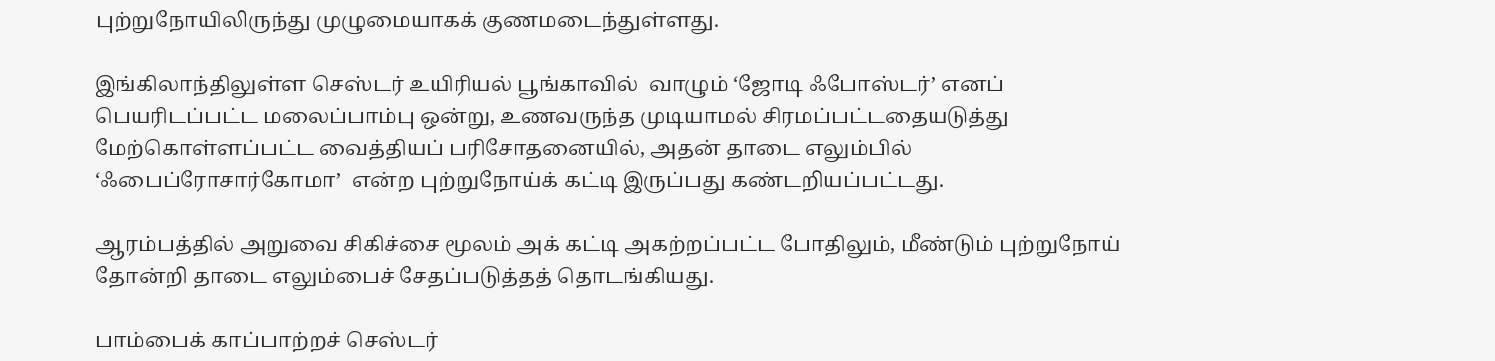புற்றுநோயிலிருந்து முழுமையாகக் குணமடைந்துள்ளது.

இங்கிலாந்திலுள்ள செஸ்டர் உயிரியல் பூங்காவில்  வாழும் ‘ஜோடி ஃபோஸ்டர்’ எனப் பெயரிடப்பட்ட மலைப்பாம்பு ஒன்று, உணவருந்த முடியாமல் சிரமப்பட்டதையடுத்து மேற்கொள்ளப்பட்ட வைத்தியப் பரிசோதனையில், அதன் தாடை எலும்பில் ‘ஃபைப்ரோசார்கோமா’  என்ற புற்றுநோய்க் கட்டி இருப்பது கண்டறியப்பட்டது.

ஆரம்பத்தில் அறுவை சிகிச்சை மூலம் அக் கட்டி அகற்றப்பட்ட போதிலும், மீண்டும் புற்றுநோய் தோன்றி தாடை எலும்பைச் சேதப்படுத்தத் தொடங்கியது.

பாம்பைக் காப்பாற்றச் செஸ்டர்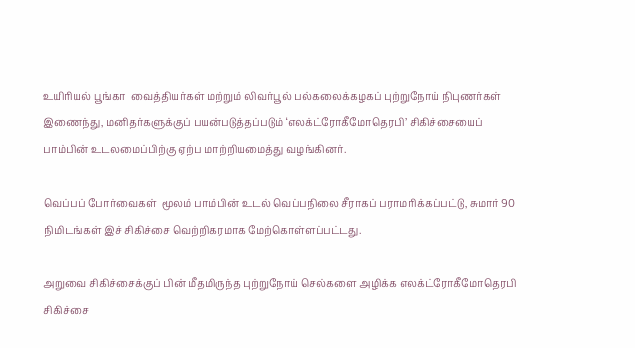உயிரியல் பூங்கா  வைத்தியர்கள் மற்றும் லிவர்பூல் பல்கலைக்கழகப் புற்றுநோய் நிபுணர்கள் இணைந்து, மனிதர்களுக்குப் பயன்படுத்தப்படும் ‘எலக்ட்ரோகீமோதெரபி’ சிகிச்சையைப் பாம்பின் உடலமைப்பிற்கு ஏற்ப மாற்றியமைத்து வழங்கினர்.

வெப்பப் போர்வைகள்  மூலம் பாம்பின் உடல் வெப்பநிலை சீராகப் பராமரிக்கப்பட்டு, சுமார் 90 நிமிடங்கள் இச் சிகிச்சை வெற்றிகரமாக மேற்கொள்ளப்பட்டது.

அறுவை சிகிச்சைக்குப் பின் மீதமிருந்த புற்றுநோய் செல்களை அழிக்க எலக்ட்ரோகீமோதெரபி சிகிச்சை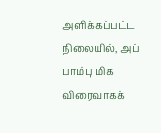அளிக்கப்பட்ட நிலையில், அப் பாம்பு மிக விரைவாகக்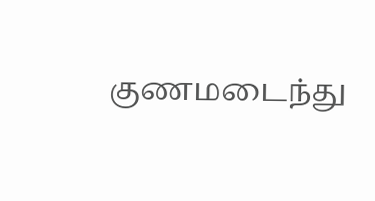குணமடைந்து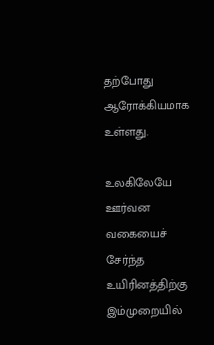தற்போது ஆரோக்கியமாக உள்ளது.

உலகிலேயே ஊர்வன வகையைச் சேர்ந்த உயிரினத்திற்கு இம்முறையில்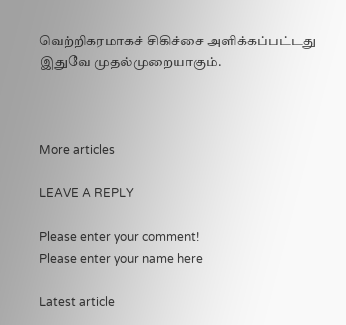வெற்றிகரமாகச் சிகிச்சை அளிக்கப்பட்டது இதுவே முதல்முறையாகும்.



More articles

LEAVE A REPLY

Please enter your comment!
Please enter your name here

Latest article